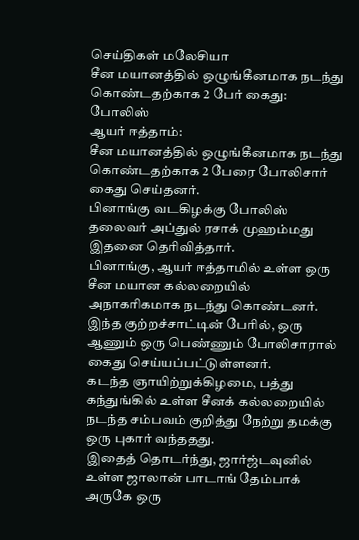செய்திகள் மலேசியா
சீன மயானத்தில் ஒழுங்கீனமாக நடந்து கொண்டதற்காக 2 பேர் கைது: போலிஸ்
ஆயர் ஈத்தாம்:
சீன மயானத்தில் ஒழுங்கீனமாக நடந்து கொண்டதற்காக 2 பேரை போலிசார் கைது செய்தனர்.
பினாங்கு வடகிழக்கு போலிஸ் தலைவர் அப்துல் ரசாக் முஹம்மது இதனை தெரிவித்தார்.
பினாங்கு, ஆயர் ஈத்தாமில் உள்ள ஒரு சீன மயான கல்லறையில் அநாகரிகமாக நடந்து கொண்டனர்.
இந்த குற்றச்சாட்டின் பேரில், ஒரு ஆணும் ஒரு பெண்ணும் போலிசாரால் கைது செய்யப்பட்டுள்ளனர்.
கடந்த ஞாயிற்றுக்கிழமை, பத்து கந்துங்கில் உள்ள சீனக் கல்லறையில் நடந்த சம்பவம் குறித்து நேற்று தமக்கு ஒரு புகார் வந்ததது.
இதைத் தொடர்ந்து, ஜார்ஜ்டவுனில் உள்ள ஜாலான் பாடாங் தேம்பாக் அருகே ஒரு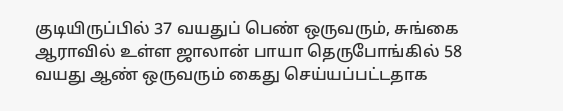குடியிருப்பில் 37 வயதுப் பெண் ஒருவரும், சுங்கை ஆராவில் உள்ள ஜாலான் பாயா தெருபோங்கில் 58 வயது ஆண் ஒருவரும் கைது செய்யப்பட்டதாக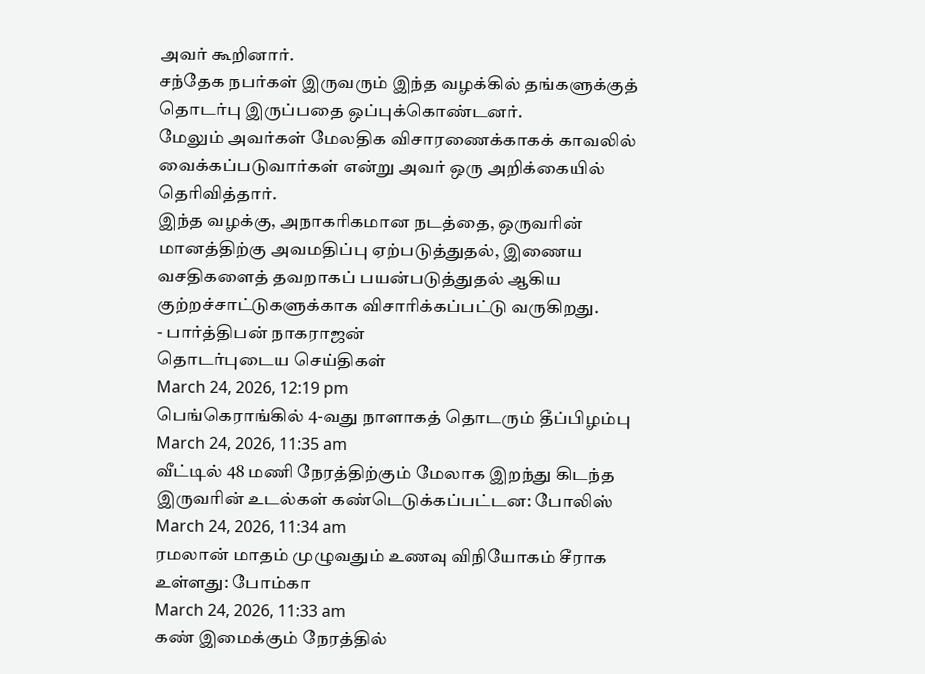அவர் கூறினார்.
சந்தேக நபர்கள் இருவரும் இந்த வழக்கில் தங்களுக்குத் தொடர்பு இருப்பதை ஒப்புக்கொண்டனர்.
மேலும் அவர்கள் மேலதிக விசாரணைக்காகக் காவலில் வைக்கப்படுவார்கள் என்று அவர் ஒரு அறிக்கையில் தெரிவித்தார்.
இந்த வழக்கு, அநாகரிகமான நடத்தை, ஒருவரின் மானத்திற்கு அவமதிப்பு ஏற்படுத்துதல், இணைய வசதிகளைத் தவறாகப் பயன்படுத்துதல் ஆகிய குற்றச்சாட்டுகளுக்காக விசாரிக்கப்பட்டு வருகிறது.
- பார்த்திபன் நாகராஜன்
தொடர்புடைய செய்திகள்
March 24, 2026, 12:19 pm
பெங்கெராங்கில் 4-வது நாளாகத் தொடரும் தீப்பிழம்பு
March 24, 2026, 11:35 am
வீட்டில் 48 மணி நேரத்திற்கும் மேலாக இறந்து கிடந்த இருவரின் உடல்கள் கண்டெடுக்கப்பட்டன: போலிஸ்
March 24, 2026, 11:34 am
ரமலான் மாதம் முழுவதும் உணவு விநியோகம் சீராக உள்ளது: போம்கா
March 24, 2026, 11:33 am
கண் இமைக்கும் நேரத்தில்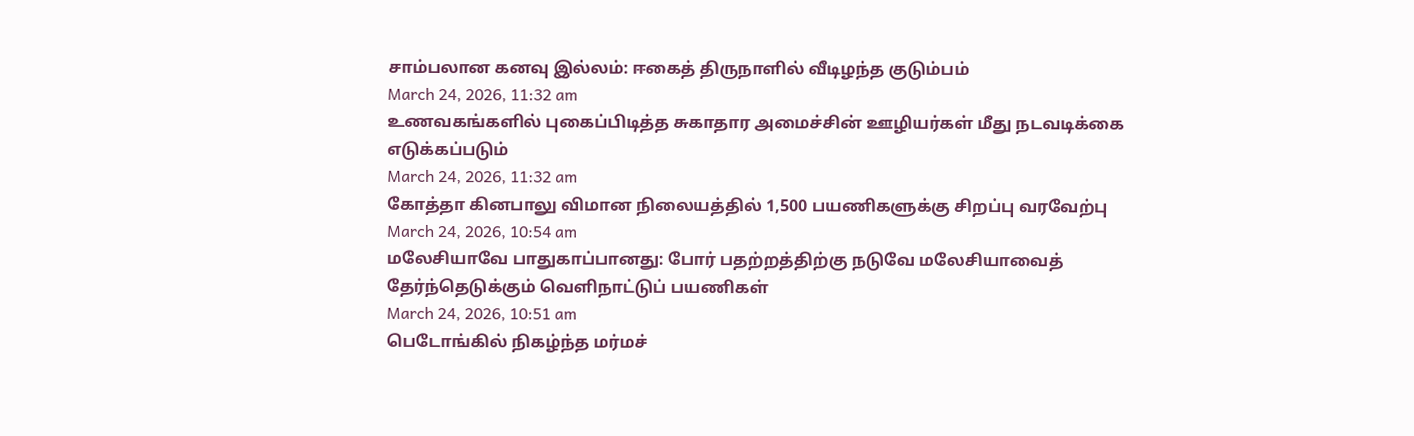சாம்பலான கனவு இல்லம்: ஈகைத் திருநாளில் வீடிழந்த குடும்பம்
March 24, 2026, 11:32 am
உணவகங்களில் புகைப்பிடித்த சுகாதார அமைச்சின் ஊழியர்கள் மீது நடவடிக்கை எடுக்கப்படும்
March 24, 2026, 11:32 am
கோத்தா கினபாலு விமான நிலையத்தில் 1,500 பயணிகளுக்கு சிறப்பு வரவேற்பு
March 24, 2026, 10:54 am
மலேசியாவே பாதுகாப்பானது: போர் பதற்றத்திற்கு நடுவே மலேசியாவைத் தேர்ந்தெடுக்கும் வெளிநாட்டுப் பயணிகள்
March 24, 2026, 10:51 am
பெடோங்கில் நிகழ்ந்த மர்மச்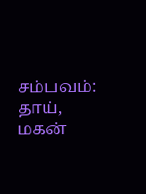சம்பவம்: தாய், மகன்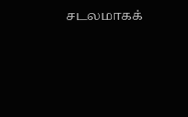சடலமாகக்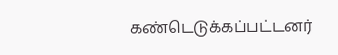கண்டெடுக்கப்பட்டனர்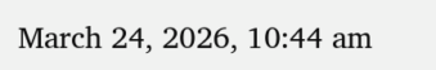March 24, 2026, 10:44 am